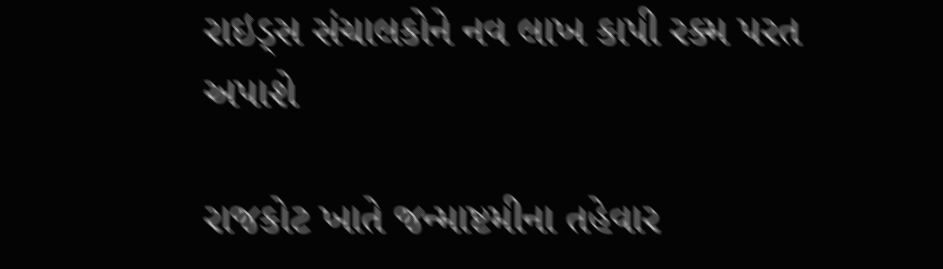રાઇડ્સ સંચાલકોને નવ લાખ કાપી રક્મ પરત અપાશે

રાજકોટ ખાતે જન્માષ્ટમીના તહેવાર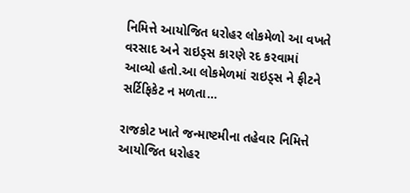નિમિત્તે આયોજિત ધરોહર લોકમેળો આ વખતે વરસાદ અને રાઇડ્સ કારણે રદ કરવામાં આવ્યો હતો.આ લોકમેળમાં રાઇડ્સ ને ફીટને સર્ટિફિકેટ ન મળતા…

રાજકોટ ખાતે જન્માષ્ટમીના તહેવાર નિમિત્તે આયોજિત ધરોહર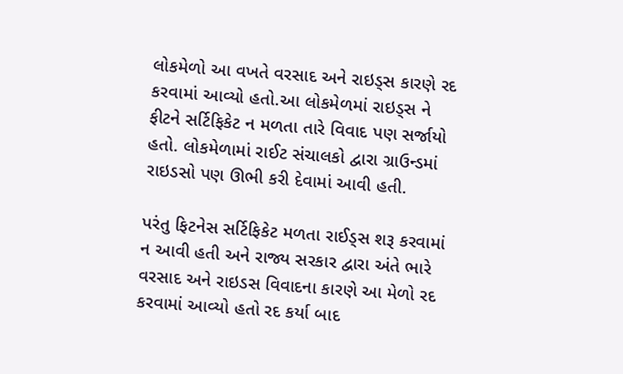લોકમેળો આ વખતે વરસાદ અને રાઇડ્સ કારણે રદ કરવામાં આવ્યો હતો.આ લોકમેળમાં રાઇડ્સ ને ફીટને સર્ટિફિકેટ ન મળતા તારે વિવાદ પણ સર્જાયો હતો. લોકમેળામાં રાઈટ સંચાલકો દ્વારા ગ્રાઉન્ડમાં રાઇડસો પણ ઊભી કરી દેવામાં આવી હતી.

પરંતુ ફિટનેસ સર્ટિફિકેટ મળતા રાઈડ્સ શરૂ કરવામાં ન આવી હતી અને રાજ્ય સરકાર દ્વારા અંતે ભારે વરસાદ અને રાઇડસ વિવાદના કારણે આ મેળો રદ કરવામાં આવ્યો હતો રદ કર્યા બાદ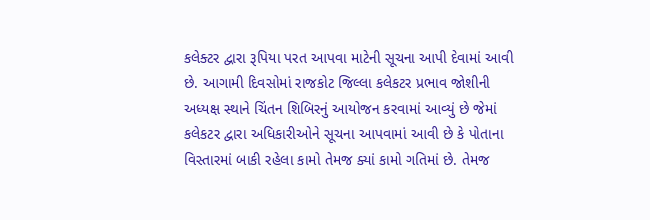કલેક્ટર દ્વારા રૂપિયા પરત આપવા માટેની સૂચના આપી દેવામાં આવી છે. આગામી દિવસોમાં રાજકોટ જિલ્લા કલેકટર પ્રભાવ જોશીની અધ્યક્ષ સ્થાને ચિંતન શિબિરનું આયોજન કરવામાં આવ્યું છે જેમાં કલેકટર દ્વારા અધિકારીઓને સૂચના આપવામાં આવી છે કે પોતાના વિસ્તારમાં બાકી રહેલા કામો તેમજ ક્યાં કામો ગતિમાં છે. તેમજ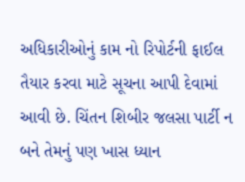અધિકારીઓનું કામ નો રિપોર્ટની ફાઈલ તૈયાર કરવા માટે સૂચના આપી દેવામાં આવી છે. ચિંતન શિબીર જલસા પાર્ટી ન બને તેમનું પણ ખાસ ધ્યાન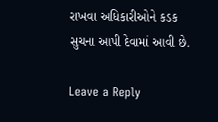રાખવા અધિકારીઓને કડક સુચના આપી દેવામાં આવી છે.

Leave a Reply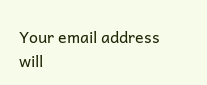Your email address will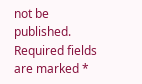not be published. Required fields are marked *